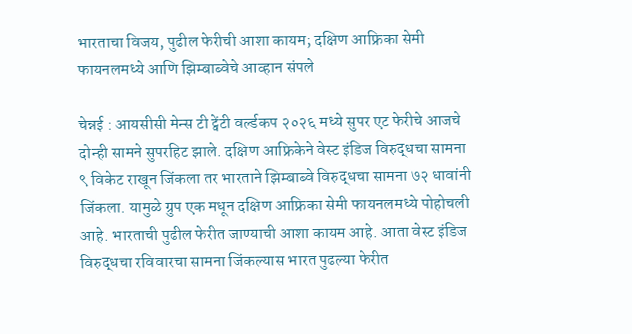भारताचा विजय, पुढील फेरीची आशा कायम; दक्षिण आफ्रिका सेमी फायनलमध्ये आणि झिम्बाब्वेचे आव्हान संपले

चेन्नई : आयसीसी मेन्स टी ट्वेंटी वर्ल्डकप २०२६ मध्ये सुपर एट फेरीचे आजचे दोन्ही सामने सुपरहिट झाले. दक्षिण आफ्रिकेने वेस्ट इंडिज विरुद्धचा सामना ९ विकेट राखून जिंकला तर भारताने झिम्बाब्वे विरुद्धचा सामना ७२ धावांनी जिंकला. यामुळे ग्रुप एक मधून दक्षिण आफ्रिका सेमी फायनलमध्ये पोहोचली आहे. भारताची पुढील फेरीत जाण्याची आशा कायम आहे. आता वेस्ट इंडिज विरुद्धचा रविवारचा सामना जिंकल्यास भारत पुढल्या फेरीत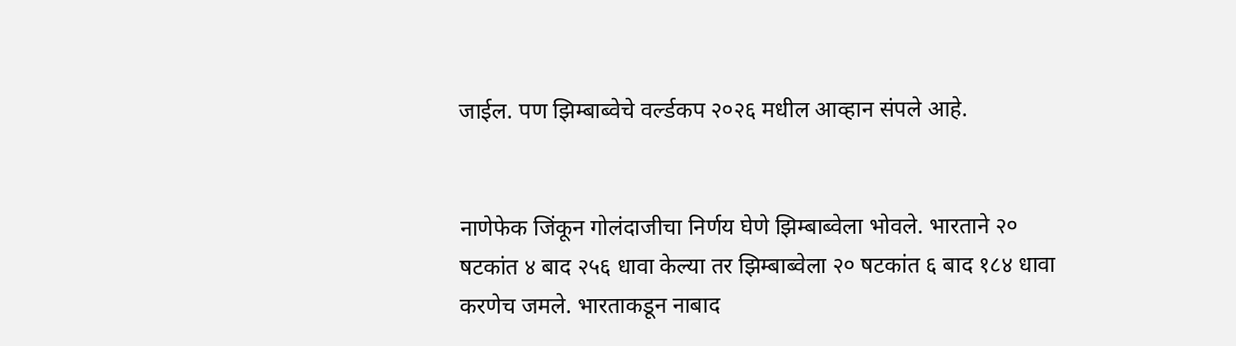जाईल. पण झिम्बाब्वेचे वर्ल्डकप २०२६ मधील आव्हान संपले आहे.


नाणेफेक जिंकून गोलंदाजीचा निर्णय घेणे झिम्बाब्वेला भोवले. भारताने २० षटकांत ४ बाद २५६ धावा केल्या तर झिम्बाब्वेला २० षटकांत ६ बाद १८४ धावा करणेच जमले. भारताकडून नाबाद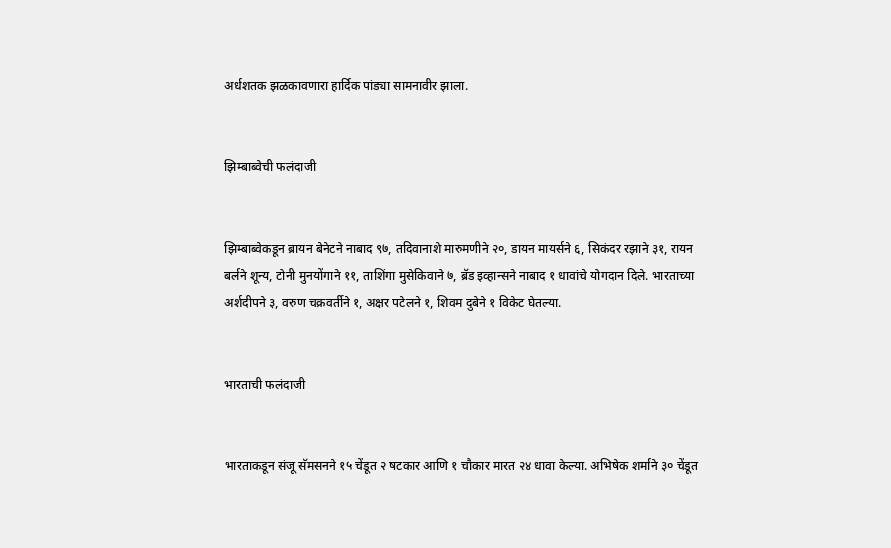अर्धशतक झळकावणारा हार्दिक पांड्या सामनावीर झाला.


झिम्बाब्वेची फलंदाजी


झिम्बाब्वेकडून ब्रायन बेनेटने नाबाद ९७, तदिवानाशे मारुमणीने २०, डायन मायर्सने ६, सिकंदर रझाने ३१, रायन बर्लने शून्य, टोनी मुनयोंगाने ११, ताशिंगा मुसेकिवाने ७, ब्रॅड इव्हान्सने नाबाद १ धावांचे योगदान दिले. भारताच्या अर्शदीपने ३, वरुण चक्रवर्तीने १, अक्षर पटेलने १, शिवम दुबेने १ विकेट घेतल्या.


भारताची फलंदाजी


भारताकडून संजू सॅमसनने १५ चेंडूत २ षटकार आणि १ चौकार मारत २४ धावा केल्या. अभिषेक शर्माने ३० चेंडूत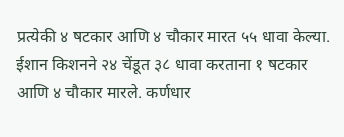प्रत्येकी ४ षटकार आणि ४ चौकार मारत ५५ धावा केल्या. ईशान किशनने २४ चेंडूत ३८ धावा करताना १ षटकार आणि ४ चौकार मारले. कर्णधार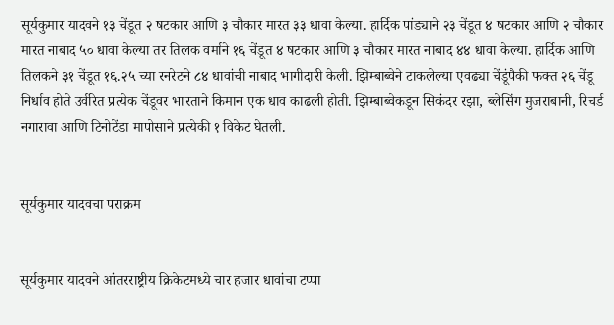सूर्यकुमार यादवने १३ चेंडूत २ षटकार आणि ३ चौकार मारत ३३ धावा केल्या. हार्दिक पांड्याने २३ चेंडूत ४ षटकार आणि २ चौकार मारत नाबाद ५० धावा केल्या तर तिलक वर्माने १६ चेंडूत ४ षटकार आणि ३ चौकार मारत नाबाद ४४ धावा केल्या. हार्दिक आणि तिलकने ३१ चेंडूत १६.२५ च्या रनरेटने ८४ धावांची नाबाद भागीदारी केली. झिम्बाब्वेने टाकलेल्या एवढ्या चेंडूंपैकी फक्त २६ चेंडू निर्धाव होते उर्वरित प्रत्येक चेंडूवर भारताने किमान एक धाव काढली होती. झिम्बाब्वेकडून सिकंदर रझा, ब्लेसिंग मुजराबानी, रिचर्ड नगारावा आणि टिनोटेंडा मापोसाने प्रत्येकी १ विकेट घेतली.


सूर्यकुमार यादवचा पराक्रम


सूर्यकुमार यादवने आंतरराष्ट्रीय क्रिकेटमध्ये चार हजार धावांचा टप्पा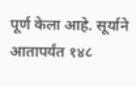पूर्ण केला आहे. सूर्याने आतापर्यंत १४८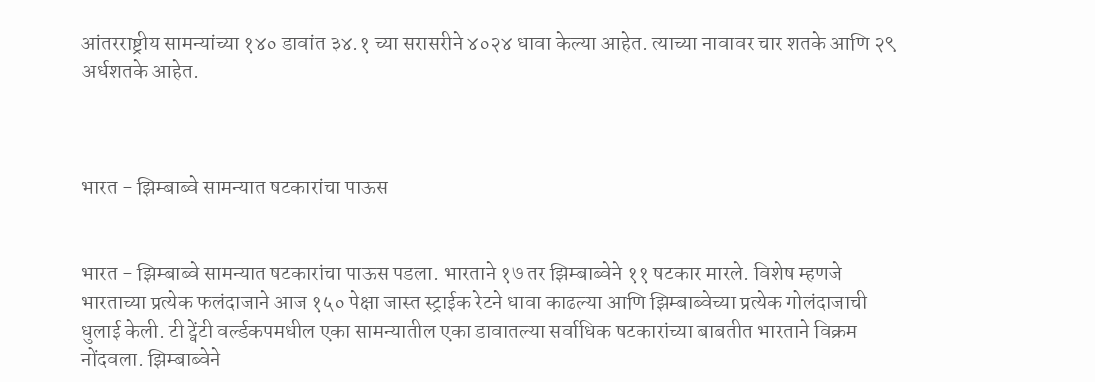आंतरराष्ट्रीय सामन्यांच्या १४० डावांत ३४.१ च्या सरासरीने ४०२४ धावा केल्या आहेत. त्याच्या नावावर चार शतके आणि २९ अर्धशतके आहेत.



भारत - झिम्बाब्वे सामन्यात षटकारांचा पाऊस


भारत - झिम्बाब्वे सामन्यात षटकारांचा पाऊस पडला. भारताने १७ तर झिम्बाब्वेने ११ षटकार मारले. विशेष म्हणजे भारताच्या प्रत्येक फलंदाजाने आज १५० पेक्षा जास्त स्ट्राईक रेटने धावा काढल्या आणि झिम्बाब्वेच्या प्रत्येक गोलंदाजाची धुलाई केली. टी ट्वेंटी वर्ल्डकपमधील एका सामन्यातील एका डावातल्या सर्वाधिक षटकारांच्या बाबतीत भारताने विक्रम नोंदवला. झिम्बाब्वेने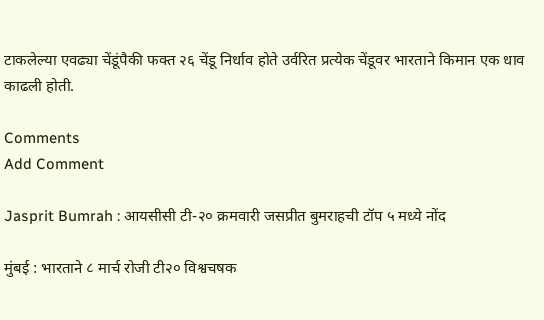टाकलेल्या एवढ्या चेंडूंपैकी फक्त २६ चेंडू निर्धाव होते उर्वरित प्रत्येक चेंडूवर भारताने किमान एक धाव काढली होती.

Comments
Add Comment

Jasprit Bumrah : आयसीसी टी-२० क्रमवारी जसप्रीत बुमराहची टॉप ५ मध्ये नोंद

मुंबई : भारताने ८ मार्च रोजी टी२० विश्वचषक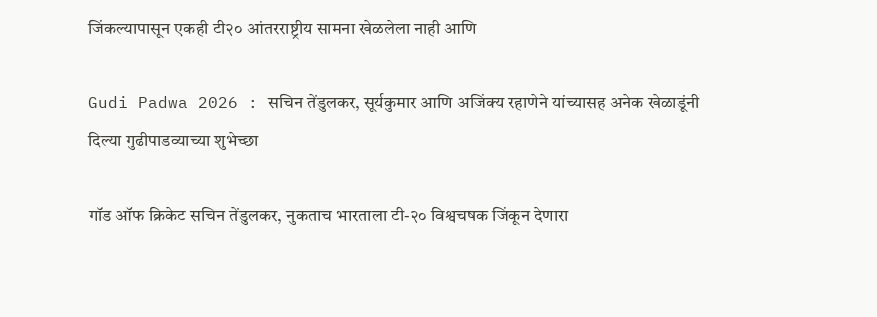जिंकल्यापासून एकही टी२० आंतरराष्ट्रीय सामना खेळलेला नाही आणि

Gudi Padwa 2026 : सचिन तेंडुलकर, सूर्यकुमार आणि अजिंक्य रहाणेने यांच्यासह अनेक खेळाडूंनी दिल्या गुढीपाडव्याच्या शुभेच्छा

गॉड ऑफ क्रिकेट सचिन तेंडुलकर, नुकताच भारताला टी-२० विश्वचषक जिंकून देणारा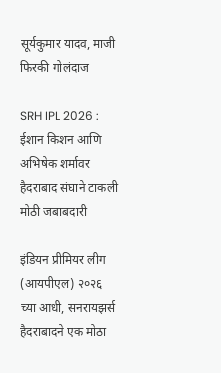सूर्यकुमार यादव, माजी फिरकी गोलंदाज

SRH IPL 2026 : ईशान किशन आणि अभिषेक शर्मावर हैदराबाद संघाने टाकली मोठी जबाबदारी

इंडियन प्रीमियर लीग (आयपीएल) २०२६ च्या आधी, सनरायझर्स हैदराबादने एक मोठा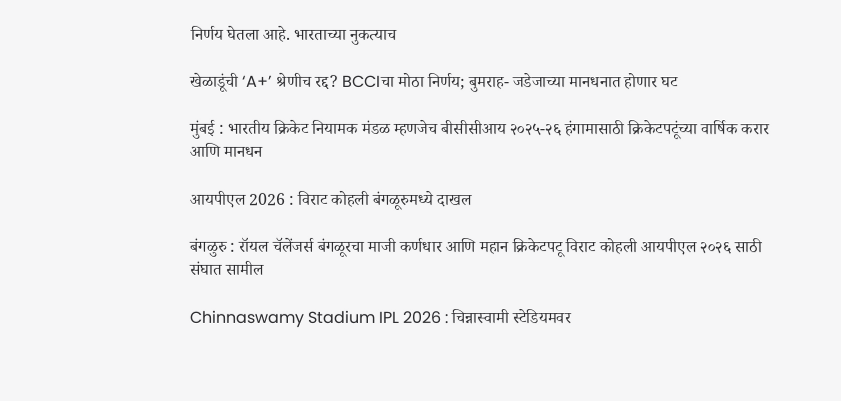निर्णय घेतला आहे. भारताच्या नुकत्याच

खेळाडूंची ‘A+’ श्रेणीच रद्द? BCCIचा मोठा निर्णय; बुमराह- जडेजाच्या मानधनात होणार घट

मुंबई : भारतीय क्रिकेट नियामक मंडळ म्हणजेच बीसीसीआय २०२५-२६ हंगामासाठी क्रिकेटपटूंच्या वार्षिक करार आणि मानधन

आयपीएल 2026 : विराट कोहली बंगळूरुमध्ये दाखल

बंगळुरु : रॉयल चॅलेंजर्स बंगळूरचा माजी कर्णधार आणि महान क्रिकेटपटू विराट कोहली आयपीएल २०२६ साठी संघात सामील

Chinnaswamy Stadium IPL 2026 : चिन्नास्वामी स्टेडियमवर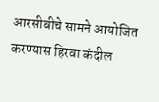आरसीबीचे सामने आयोजित करण्यास हिरवा कंदील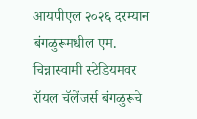आयपीएल २०२६ दरम्यान बंगळुरूमधील एम. चिन्नास्वामी स्टेडियमवर रॉयल चॅलेंजर्स बंगळुरूचे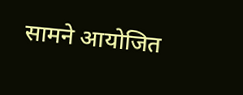सामने आयोजित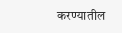करण्यातील